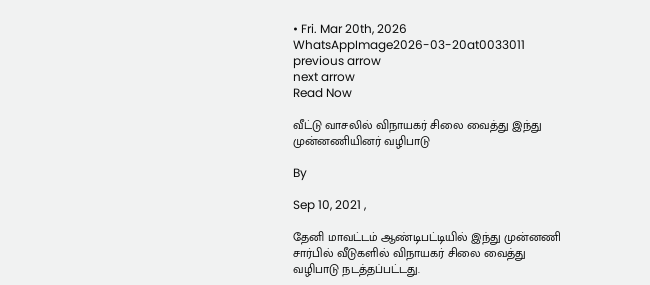• Fri. Mar 20th, 2026
WhatsAppImage2026-03-20at0033011
previous arrow
next arrow
Read Now

வீட்டு வாசலில் விநாயகர் சிலை வைத்து இந்து முன்னணியினர் வழிபாடு

By

Sep 10, 2021 ,

தேனி மாவட்டம் ஆண்டிபட்டியில் இந்து முன்னணி சார்பில் வீடுகளில் விநாயகர் சிலை வைத்து வழிபாடு நடத்தப்பட்டது.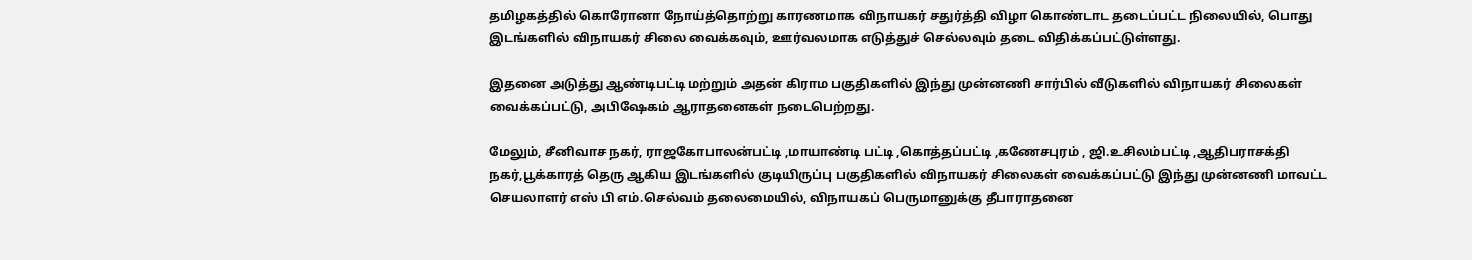தமிழகத்தில் கொரோனா நோய்த்தொற்று காரணமாக விநாயகர் சதுர்த்தி விழா கொண்டாட தடைப்பட்ட நிலையில், பொது இடங்களில் விநாயகர் சிலை வைக்கவும், ஊர்வலமாக எடுத்துச் செல்லவும் தடை விதிக்கப்பட்டுள்ளது.

இதனை அடுத்து ஆண்டிபட்டி மற்றும் அதன் கிராம பகுதிகளில் இந்து முன்னணி சார்பில் வீடுகளில் விநாயகர் சிலைகள் வைக்கப்பட்டு, அபிஷேகம் ஆராதனைகள் நடைபெற்றது.

மேலும், சீனிவாச நகர், ராஜகோபாலன்பட்டி ,மாயாண்டி பட்டி ,கொத்தப்பட்டி ,கணேசபுரம் , ஜி.உசிலம்பட்டி ,ஆதிபராசக்தி நகர்,பூக்காரத் தெரு ஆகிய இடங்களில் குடியிருப்பு பகுதிகளில் விநாயகர் சிலைகள் வைக்கப்பட்டு இந்து முன்னணி மாவட்ட செயலாளர் எஸ் பி எம்.செல்வம் தலைமையில், விநாயகப் பெருமானுக்கு தீபாராதனை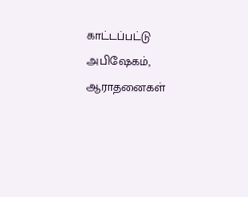காட்டப்பட்டு அபிஷேகம், ஆராதனைகள்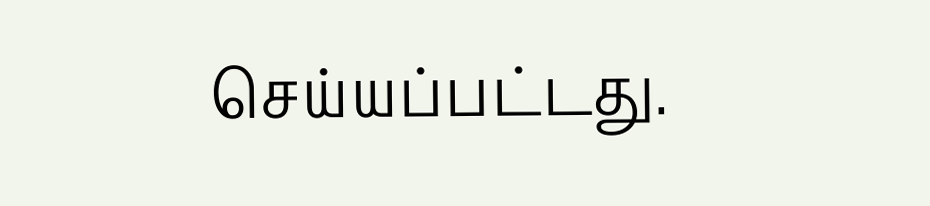செய்யப்பட்டது.